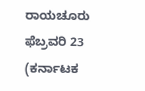ರಾಯಚೂರು ಫೆಬ್ರವರಿ 23 (ಕರ್ನಾಟಕ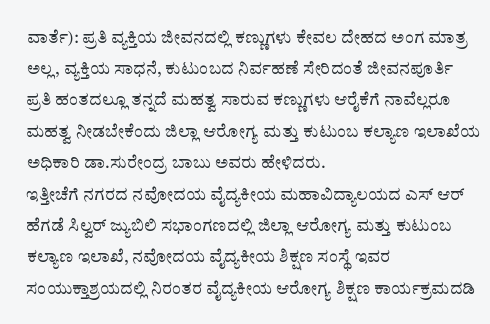ವಾರ್ತೆ): ಪ್ರತಿ ವ್ಯಕ್ತಿಯ ಜೀವನದಲ್ಲಿ ಕಣ್ಣುಗಳು ಕೇವಲ ದೇಹದ ಅಂಗ ಮಾತ್ರ ಅಲ್ಲ, ವ್ಯಕ್ತಿಯ ಸಾಧನೆ, ಕುಟುಂಬದ ನಿರ್ವಹಣೆ ಸೇರಿದಂತೆ ಜೀವನಪೂರ್ತಿ ಪ್ರತಿ ಹಂತದಲ್ಲೂ ತನ್ನದೆ ಮಹತ್ವ ಸಾರುವ ಕಣ್ಣುಗಳು ಆರೈಕೆಗೆ ನಾವೆಲ್ಲರೂ ಮಹತ್ವ ನೀಡಬೇಕೆಂದು ಜಿಲ್ಲಾ ಆರೋಗ್ಯ ಮತ್ತು ಕುಟುಂಬ ಕಲ್ಯಾಣ ಇಲಾಖೆಯ ಅಧಿಕಾರಿ ಡಾ.ಸುರೇಂದ್ರ ಬಾಬು ಅವರು ಹೇಳಿದರು.
ಇತ್ತೀಚೆಗೆ ನಗರದ ನವೋದಯ ವೈದ್ಯಕೀಯ ಮಹಾವಿದ್ಯಾಲಯದ ಎಸ್ ಆರ್ ಹೆಗಡೆ ಸಿಲ್ವರ್ ಜ್ಯುಬಿಲಿ ಸಭಾಂಗಣದಲ್ಲಿ ಜಿಲ್ಲಾ ಆರೋಗ್ಯ ಮತ್ತು ಕುಟುಂಬ ಕಲ್ಯಾಣ ಇಲಾಖೆ, ನವೋದಯ ವೈದ್ಯಕೀಯ ಶಿಕ್ಷಣ ಸಂಸ್ಥೆ ಇವರ ಸಂಯುಕ್ತಾಶ್ರಯದಲ್ಲಿ ನಿರಂತರ ವೈದ್ಯಕೀಯ ಆರೋಗ್ಯ ಶಿಕ್ಷಣ ಕಾರ್ಯಕ್ರಮದಡಿ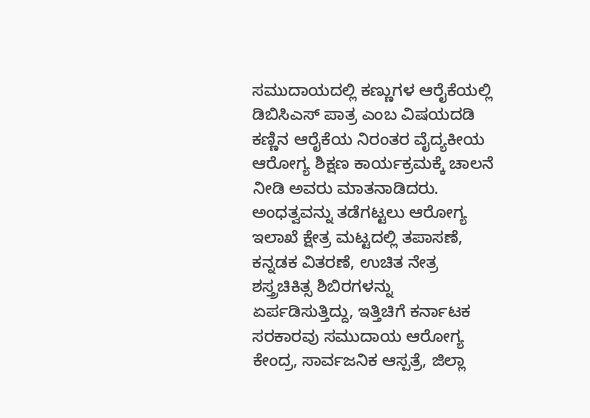ಸಮುದಾಯದಲ್ಲಿ ಕಣ್ಣುಗಳ ಆರೈಕೆಯಲ್ಲಿ ಡಿಬಿಸಿಎಸ್ ಪಾತ್ರ ಎಂಬ ವಿಷಯದಡಿ ಕಣ್ಣಿನ ಆರೈಕೆಯ ನಿರಂತರ ವೈದ್ಯಕೀಯ ಆರೋಗ್ಯ ಶಿಕ್ಷಣ ಕಾರ್ಯಕ್ರಮಕ್ಕೆ ಚಾಲನೆ ನೀಡಿ ಅವರು ಮಾತನಾಡಿದರು.
ಅಂಧತ್ವವನ್ನು ತಡೆಗಟ್ಟಲು ಆರೋಗ್ಯ ಇಲಾಖೆ ಕ್ಷೇತ್ರ ಮಟ್ಟದಲ್ಲಿ ತಪಾಸಣೆ, ಕನ್ನಡಕ ವಿತರಣೆ, ಉಚಿತ ನೇತ್ರ ಶಸ್ತ್ರಚಿಕಿತ್ಸ ಶಿಬಿರಗಳನ್ನು ಏರ್ಪಡಿಸುತ್ತಿದ್ದು, ಇತ್ತಿಚಿಗೆ ಕರ್ನಾಟಕ ಸರಕಾರವು ಸಮುದಾಯ ಆರೋಗ್ಯ ಕೇಂದ್ರ, ಸಾರ್ವಜನಿಕ ಆಸ್ಪತ್ರೆ, ಜಿಲ್ಲಾ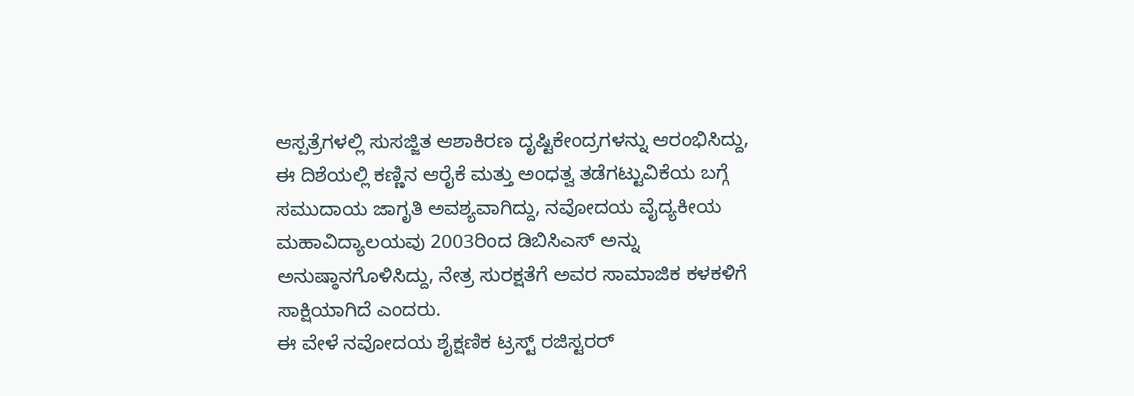ಆಸ್ಪತ್ರೆಗಳಲ್ಲಿ ಸುಸಜ್ಜಿತ ಆಶಾಕಿರಣ ದೃಷ್ಟಿಕೇಂದ್ರಗಳನ್ನು ಆರಂಭಿಸಿದ್ದು, ಈ ದಿಶೆಯಲ್ಲಿ ಕಣ್ಣಿನ ಆರೈಕೆ ಮತ್ತು ಅಂಧತ್ವ ತಡೆಗಟ್ಟುವಿಕೆಯ ಬಗ್ಗೆ ಸಮುದಾಯ ಜಾಗೃತಿ ಅವಶ್ಯವಾಗಿದ್ದು, ನವೋದಯ ವೈದ್ಯಕೀಯ ಮಹಾವಿದ್ಯಾಲಯವು 2003ರಿಂದ ಡಿಬಿಸಿಎಸ್ ಅನ್ನು ಅನುಷ್ಠಾನಗೊಳಿಸಿದ್ದು, ನೇತ್ರ ಸುರಕ್ಷತೆಗೆ ಅವರ ಸಾಮಾಜಿಕ ಕಳಕಳಿಗೆ ಸಾಕ್ಷಿಯಾಗಿದೆ ಎಂದರು.
ಈ ವೇಳೆ ನವೋದಯ ಶೈಕ್ಷಣಿಕ ಟ್ರಸ್ಟ್ ರಜಿಸ್ಟರರ್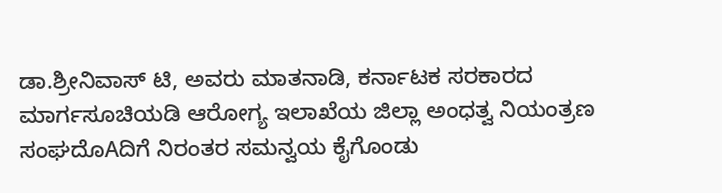ಡಾ.ಶ್ರೀನಿವಾಸ್ ಟಿ, ಅವರು ಮಾತನಾಡಿ, ಕರ್ನಾಟಕ ಸರಕಾರದ ಮಾರ್ಗಸೂಚಿಯಡಿ ಆರೋಗ್ಯ ಇಲಾಖೆಯ ಜಿಲ್ಲಾ ಅಂಧತ್ವ ನಿಯಂತ್ರಣ ಸಂಘದೊAದಿಗೆ ನಿರಂತರ ಸಮನ್ವಯ ಕೈಗೊಂಡು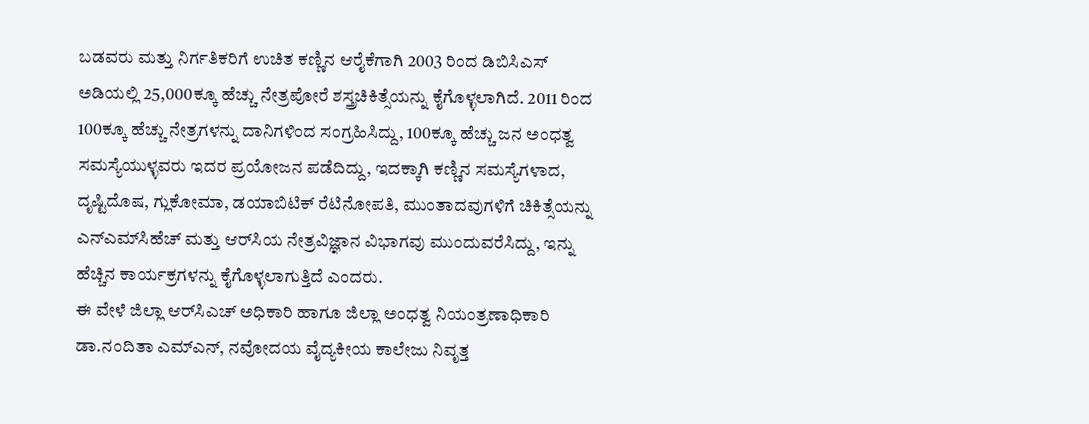ಬಡವರು ಮತ್ತು ನಿರ್ಗತಿಕರಿಗೆ ಉಚಿತ ಕಣ್ಣಿನ ಆರೈಕೆಗಾಗಿ 2003 ರಿಂದ ಡಿಬಿಸಿಎಸ್ ಅಡಿಯಲ್ಲಿ 25,000ಕ್ಕೂ ಹೆಚ್ಚು ನೇತ್ರಪೋರೆ ಶಸ್ತ್ರಚಿಕಿತ್ಸೆಯನ್ನು ಕೈಗೊಳ್ಳಲಾಗಿದೆ. 2011 ರಿಂದ 100ಕ್ಕೂ ಹೆಚ್ಚು ನೇತ್ರಗಳನ್ನು ದಾನಿಗಳಿಂದ ಸಂಗ್ರಹಿಸಿದ್ದು, 100ಕ್ಕೂ ಹೆಚ್ಚು ಜನ ಅಂಧತ್ವ ಸಮಸ್ಯೆಯುಳ್ಳವರು ಇದರ ಪ್ರಯೋಜನ ಪಡೆದಿದ್ದು, ಇದಕ್ಕಾಗಿ ಕಣ್ಣಿನ ಸಮಸ್ಯೆಗಳಾದ, ದೃಷ್ಟಿದೊಷ, ಗ್ಲುಕೋಮಾ, ಡಯಾಬಿಟಿಕ್ ರೆಟಿನೋಪತಿ, ಮುಂತಾದವುಗಳಿಗೆ ಚಿಕಿತ್ಸೆಯನ್ನು ಎನ್‌ಎಮ್‌ಸಿಹೆಚ್ ಮತ್ತು ಆರ್‌ಸಿಯ ನೇತ್ರವಿಜ್ಞಾನ ವಿಭಾಗವು ಮುಂದುವರೆಸಿದ್ದು, ಇನ್ನು ಹೆಚ್ಚಿನ ಕಾರ್ಯಕ್ರಗಳನ್ನು ಕೈಗೊಳ್ಳಲಾಗುತ್ತಿದೆ ಎಂದರು.
ಈ ವೇಳೆ ಜಿಲ್ಲಾ ಆರ್‌ಸಿಎಚ್ ಅಧಿಕಾರಿ ಹಾಗೂ ಜಿಲ್ಲಾ ಅಂಧತ್ವ ನಿಯಂತ್ರಣಾಧಿಕಾರಿ ಡಾ.ನಂದಿತಾ ಎಮ್‌ಎನ್, ನವೋದಯ ವೈದ್ಯಕೀಯ ಕಾಲೇಜು ನಿವೃತ್ತ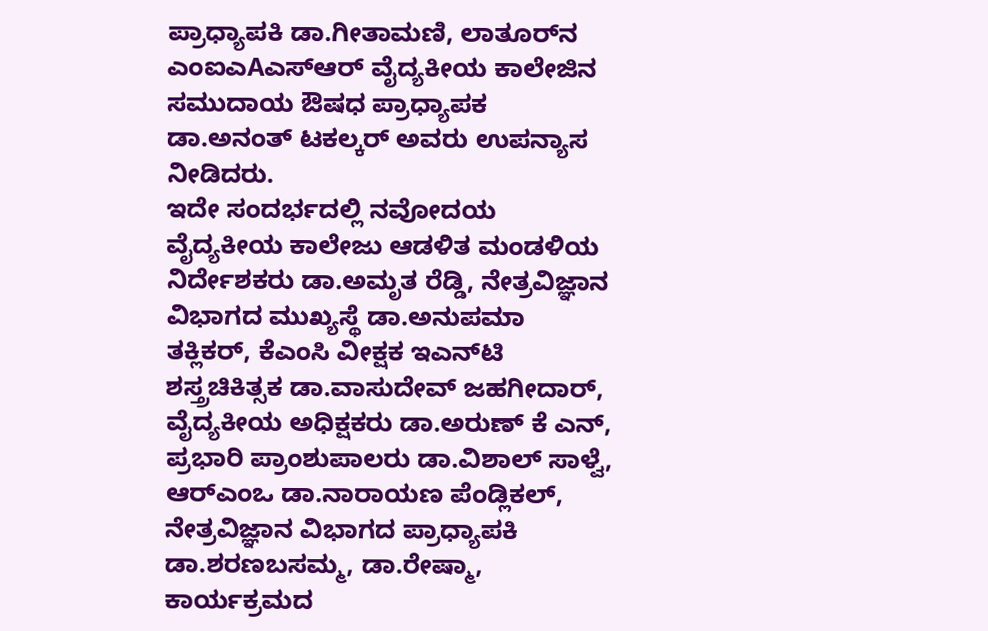ಪ್ರಾಧ್ಯಾಪಕಿ ಡಾ.ಗೀತಾಮಣಿ, ಲಾತೂರ್‌ನ ಎಂಐಎAಎಸ್‌ಆರ್ ವೈದ್ಯಕೀಯ ಕಾಲೇಜಿನ ಸಮುದಾಯ ಔಷಧ ಪ್ರಾಧ್ಯಾಪಕ ಡಾ.ಅನಂತ್ ಟಕಲ್ಕರ್ ಅವರು ಉಪನ್ಯಾಸ ನೀಡಿದರು.
ಇದೇ ಸಂದರ್ಭದಲ್ಲಿ ನವೋದಯ ವೈದ್ಯಕೀಯ ಕಾಲೇಜು ಆಡಳಿತ ಮಂಡಳಿಯ ನಿರ್ದೇಶಕರು ಡಾ.ಅಮೃತ ರೆಡ್ಡಿ, ನೇತ್ರವಿಜ್ಞಾನ ವಿಭಾಗದ ಮುಖ್ಯಸ್ಥೆ ಡಾ.ಅನುಪಮಾ ತಕ್ಲಿಕರ್, ಕೆಎಂಸಿ ವೀಕ್ಷಕ ಇಎನ್‌ಟಿ ಶಸ್ತ್ರಚಿಕಿತ್ಸಕ ಡಾ.ವಾಸುದೇವ್ ಜಹಗೀದಾರ್, ವೈದ್ಯಕೀಯ ಅಧಿಕ್ಷಕರು ಡಾ.ಅರುಣ್ ಕೆ ಎನ್, ಪ್ರಭಾರಿ ಪ್ರಾಂಶುಪಾಲರು ಡಾ.ವಿಶಾಲ್ ಸಾಳ್ವೆ, ಆರ್‌ಎಂಒ ಡಾ.ನಾರಾಯಣ ಪೆಂಡ್ಲಿಕಲ್, ನೇತ್ರವಿಜ್ಞಾನ ವಿಭಾಗದ ಪ್ರಾಧ್ಯಾಪಕಿ ಡಾ.ಶರಣಬಸಮ್ಮ, ಡಾ.ರೇಷ್ಮಾ, ಕಾರ್ಯಕ್ರಮದ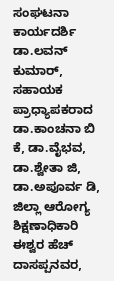ಸಂಘಟನಾ ಕಾರ್ಯದರ್ಶಿ ಡಾ.ಲವನ್ ಕುಮಾರ್, ಸಹಾಯಕ ಪ್ರಾಧ್ಯಾಪಕರಾದ ಡಾ.ಕಾಂಚನಾ ಬಿ ಕೆ, ಡಾ.ವೈಭವ, ಡಾ.ಶ್ವೇತಾ ಜಿ, ಡಾ.ಅಪೂರ್ವ ಡಿ, ಜಿಲ್ಲಾ ಆರೋಗ್ಯ ಶಿಕ್ಷಣಾಧಿಕಾರಿ ಈಶ್ವರ ಹೆಚ್ ದಾಸಪ್ಪನವರ,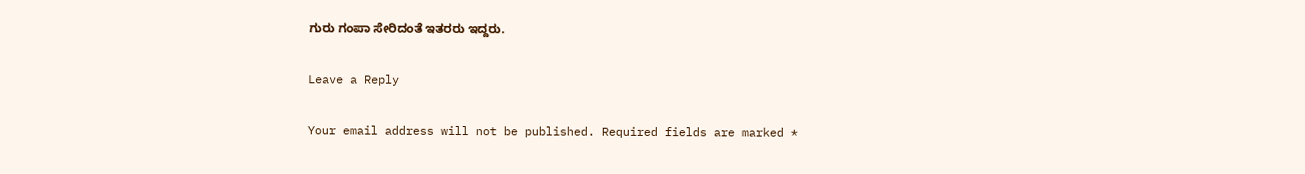ಗುರು ಗಂಪಾ ಸೇರಿದಂತೆ ಇತರರು ಇದ್ದರು.

Leave a Reply

Your email address will not be published. Required fields are marked *